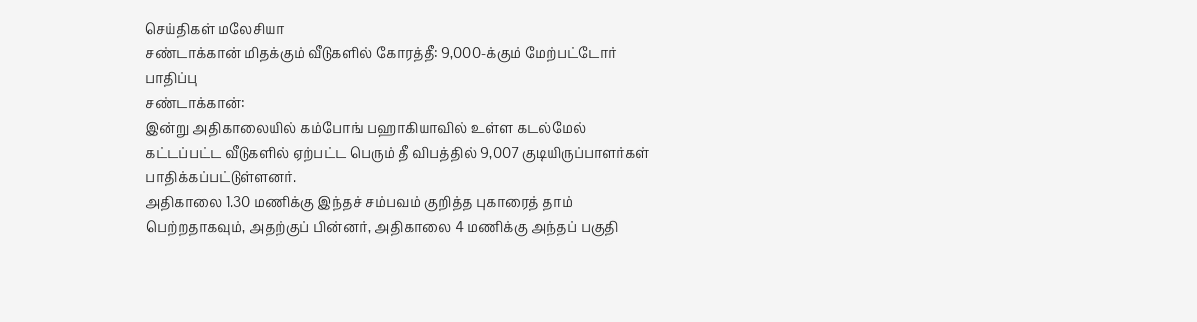செய்திகள் மலேசியா
சண்டாக்கான் மிதக்கும் வீடுகளில் கோரத்தீ: 9,000-க்கும் மேற்பட்டோர் பாதிப்பு
சண்டாக்கான்:
இன்று அதிகாலையில் கம்போங் பஹாகியாவில் உள்ள கடல்மேல் கட்டப்பட்ட வீடுகளில் ஏற்பட்ட பெரும் தீ விபத்தில் 9,007 குடியிருப்பாளர்கள் பாதிக்கப்பட்டுள்ளனர்.
அதிகாலை 1.30 மணிக்கு இந்தச் சம்பவம் குறித்த புகாரைத் தாம் பெற்றதாகவும், அதற்குப் பின்னர், அதிகாலை 4 மணிக்கு அந்தப் பகுதி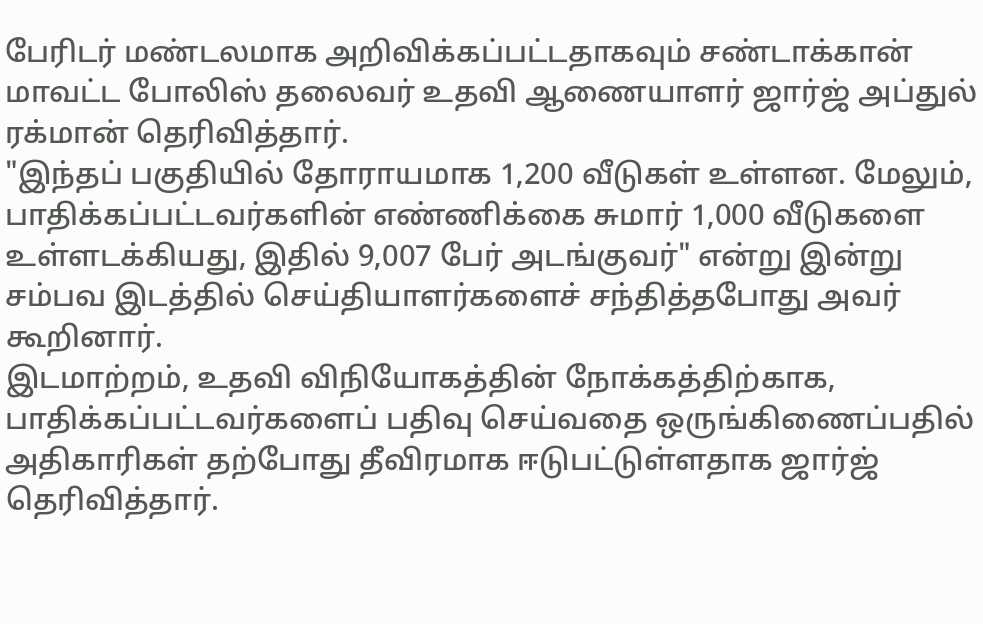பேரிடர் மண்டலமாக அறிவிக்கப்பட்டதாகவும் சண்டாக்கான் மாவட்ட போலிஸ் தலைவர் உதவி ஆணையாளர் ஜார்ஜ் அப்துல் ரக்மான் தெரிவித்தார்.
"இந்தப் பகுதியில் தோராயமாக 1,200 வீடுகள் உள்ளன. மேலும், பாதிக்கப்பட்டவர்களின் எண்ணிக்கை சுமார் 1,000 வீடுகளை உள்ளடக்கியது, இதில் 9,007 பேர் அடங்குவர்" என்று இன்று சம்பவ இடத்தில் செய்தியாளர்களைச் சந்தித்தபோது அவர் கூறினார்.
இடமாற்றம், உதவி விநியோகத்தின் நோக்கத்திற்காக, பாதிக்கப்பட்டவர்களைப் பதிவு செய்வதை ஒருங்கிணைப்பதில் அதிகாரிகள் தற்போது தீவிரமாக ஈடுபட்டுள்ளதாக ஜார்ஜ் தெரிவித்தார்.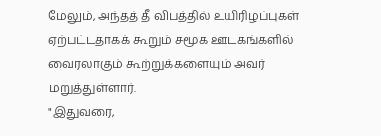மேலும், அந்தத் தீ விபத்தில் உயிரிழப்புகள் ஏற்பட்டதாகக் கூறும் சமூக ஊடகங்களில் வைரலாகும் கூற்றுக்களையும் அவர் மறுத்துள்ளார்.
"இதுவரை,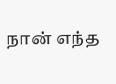நான் எந்த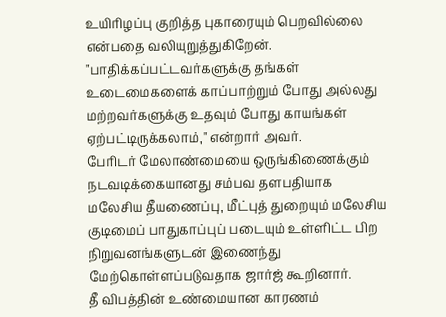உயிரிழப்பு குறித்த புகாரையும் பெறவில்லை என்பதை வலியுறுத்துகிறேன்.
"பாதிக்கப்பட்டவர்களுக்கு தங்கள் உடைமைகளைக் காப்பாற்றும் போது அல்லது மற்றவர்களுக்கு உதவும் போது காயங்கள் ஏற்பட்டிருக்கலாம்," என்றார் அவர்.
பேரிடர் மேலாண்மையை ஒருங்கிணைக்கும் நடவடிக்கையானது சம்பவ தளபதியாக மலேசிய தீயணைப்பு, மீட்புத் துறையும் மலேசிய குடிமைப் பாதுகாப்புப் படையும் உள்ளிட்ட பிற நிறுவனங்களுடன் இணைந்து மேற்கொள்ளப்படுவதாக ஜார்ஜ் கூறினார்.
தீ விபத்தின் உண்மையான காரணம்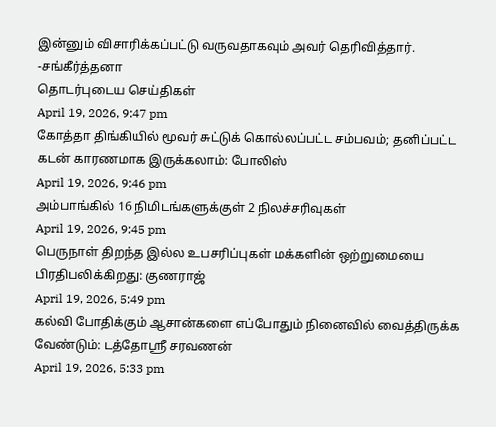இன்னும் விசாரிக்கப்பட்டு வருவதாகவும் அவர் தெரிவித்தார்.
-சங்கீர்த்தனா
தொடர்புடைய செய்திகள்
April 19, 2026, 9:47 pm
கோத்தா திங்கியில் மூவர் சுட்டுக் கொல்லப்பட்ட சம்பவம்; தனிப்பட்ட கடன் காரணமாக இருக்கலாம்: போலிஸ்
April 19, 2026, 9:46 pm
அம்பாங்கில் 16 நிமிடங்களுக்குள் 2 நிலச்சரிவுகள்
April 19, 2026, 9:45 pm
பெருநாள் திறந்த இல்ல உபசரிப்புகள் மக்களின் ஒற்றுமையை பிரதிபலிக்கிறது: குணராஜ்
April 19, 2026, 5:49 pm
கல்வி போதிக்கும் ஆசான்களை எப்போதும் நினைவில் வைத்திருக்க வேண்டும்: டத்தோஸ்ரீ சரவணன்
April 19, 2026, 5:33 pm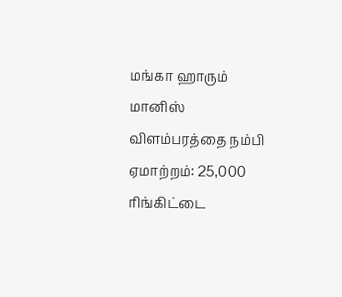மங்கா ஹாரும் மானிஸ் விளம்பரத்தை நம்பி ஏமாற்றம்: 25,000 ரிங்கிட்டை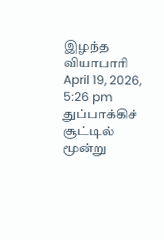இழந்த வியாபாரி
April 19, 2026, 5:26 pm
துப்பாக்கிச் சூட்டில் மூன்று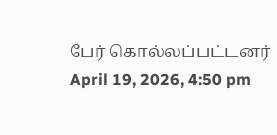பேர் கொல்லப்பட்டனர்
April 19, 2026, 4:50 pm